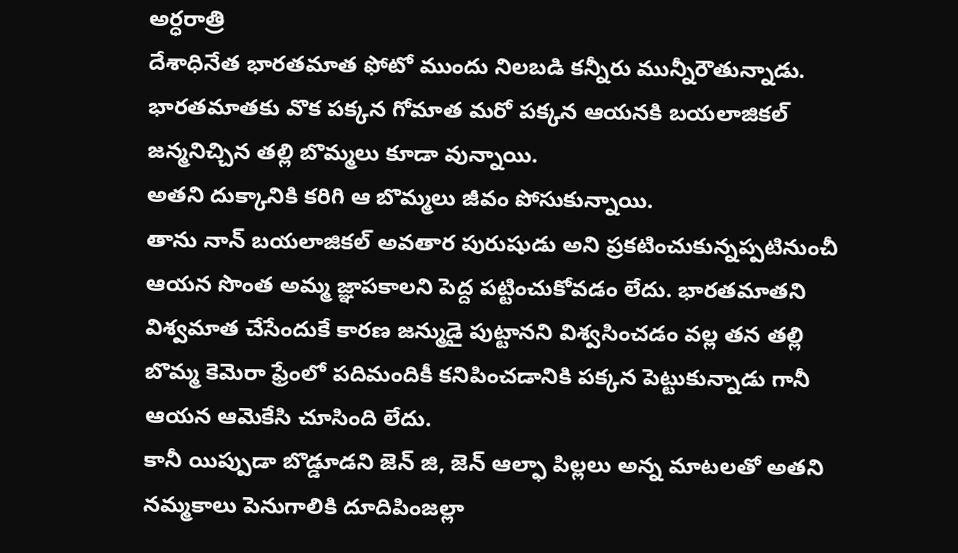అర్ధరాత్రి
దేశాధినేత భారతమాత ఫోటో ముందు నిలబడి కన్నీరు మున్నీరౌతున్నాడు.
భారతమాతకు వొక పక్కన గోమాత మరో పక్కన ఆయనకి బయలాజికల్ జన్మనిచ్చిన తల్లి బొమ్మలు కూడా వున్నాయి.
అతని దుక్కానికి కరిగి ఆ బొమ్మలు జీవం పోసుకున్నాయి.
తాను నాన్ బయలాజికల్ అవతార పురుషుడు అని ప్రకటించుకున్నప్పటినుంచీ ఆయన సొంత అమ్మ జ్ఞాపకాలని పెద్ద పట్టించుకోవడం లేదు. భారతమాతని విశ్వమాత చేసేందుకే కారణ జన్ముడై పుట్టానని విశ్వసించడం వల్ల తన తల్లి బొమ్మ కెమెరా ఫ్రేంలో పదిమందికీ కనిపించడానికి పక్కన పెట్టుకున్నాడు గానీ ఆయన ఆమెకేసి చూసింది లేదు.
కానీ యిప్పుడా బొడ్డూడని జెన్ జి, జెన్ ఆల్ఫా పిల్లలు అన్న మాటలతో అతని నమ్మకాలు పెనుగాలికి దూదిపింజల్లా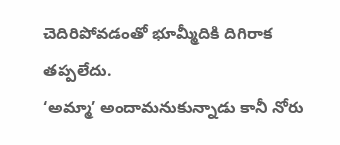చెదిరిపోవడంతో భూమ్మీదికి దిగిరాక తప్పలేదు.
‘అమ్మా’ అందామనుకున్నాడు కానీ నోరు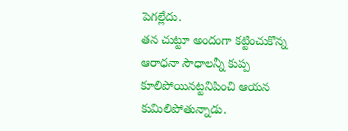పెగల్లేదు.
తన చుట్టూ అందంగా కట్టించుకొన్న ఆరాధనా సౌధాలన్నీ కుప్ప కూలిపోయినట్టనిపించి ఆయన కుమిలిపోతున్నాడు.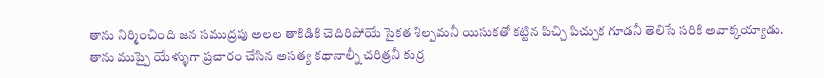తాను నిర్మించింది జన సముద్రపు అలల తాకిడికి చెదిరిపోయే సైకత శిల్పమనీ యిసుకతో కట్టిన పిచ్చి పిచ్చుక గూడనీ తెలిసే సరికి అవాక్కయ్యాడు.
తాను ముప్పై యేళ్ళుగా ప్రచారం చేసిన అసత్య కథానాల్నీ చరిత్రనీ కుర్ర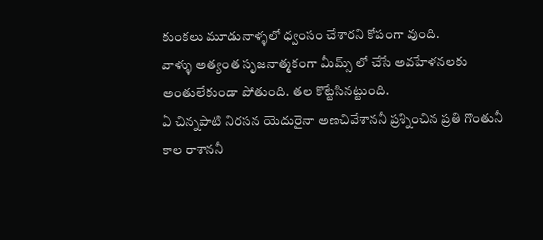కుంకలు మూడునాళ్ళలో ధ్వంసం చేశారని కోపంగా వుంది.
వాళ్ళు అత్యంత సృజనాత్మకంగా మీమ్స్ లో చేసే అవహేళనలకు అంతులేకుండా పోతుంది. తల కొట్టేసినట్టుంది.
ఏ చిన్నపాటి నిరసన యెదురైనా అణచివేశాననీ ప్రశ్నించిన ప్రతి గొంతునీ కాల రాశాననీ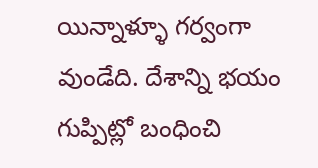యిన్నాళ్ళూ గర్వంగా వుండేది. దేశాన్ని భయం గుప్పిట్లో బంధించి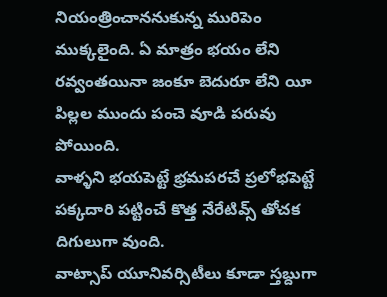నియంత్రించాననుకున్న మురిపెం ముక్కలైంది. ఏ మాత్రం భయం లేని రవ్వంతయినా జంకూ బెదురూ లేని యీ పిల్లల ముందు పంచె వూడి పరువు పోయింది.
వాళ్ళని భయపెట్టే భ్రమపరచే ప్రలోభపెట్టే పక్కదారి పట్టించే కొత్త నేరేటివ్స్ తోచక దిగులుగా వుంది.
వాట్సాప్ యూనివర్సిటీలు కూడా స్తబ్దుగా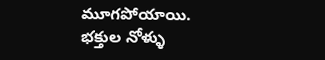మూగపోయాయి.
భక్తుల నోళ్ళు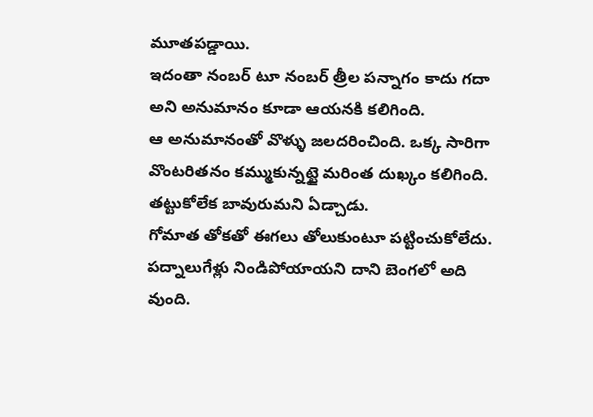మూతపడ్డాయి.
ఇదంతా నంబర్ టూ నంబర్ త్రీల పన్నాగం కాదు గదా అని అనుమానం కూడా ఆయనకి కలిగింది.
ఆ అనుమానంతో వొళ్ళు జలదరించింది. ఒక్క సారిగా వొంటరితనం కమ్ముకున్నట్టై మరింత దుఖ్కం కలిగింది.
తట్టుకోలేక బావురుమని ఏడ్చాడు.
గోమాత తోకతో ఈగలు తోలుకుంటూ పట్టించుకోలేదు. పద్నాలుగేళ్లు నిండిపోయాయని దాని బెంగలో అది వుంది.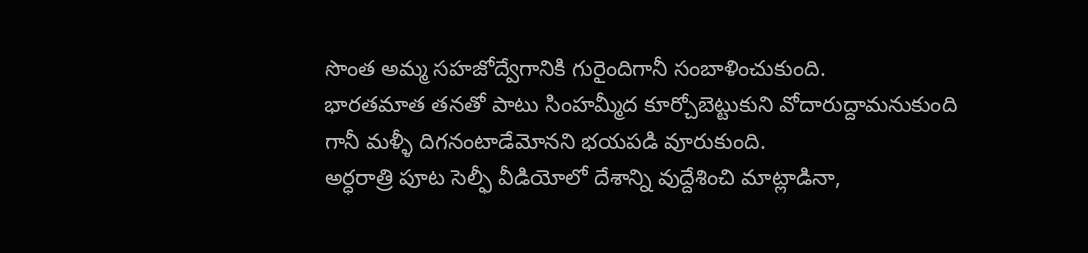సొంత అమ్మ సహజోద్వేగానికి గురైందిగానీ సంబాళించుకుంది.
భారతమాత తనతో పాటు సింహమ్మీద కూర్చోబెట్టుకుని వోదారుద్దామనుకుంది గానీ మళ్ళీ దిగనంటాడేమోనని భయపడి వూరుకుంది.
అర్ధరాత్రి పూట సెల్ఫీ వీడియోలో దేశాన్ని వుద్దేశించి మాట్లాడినా,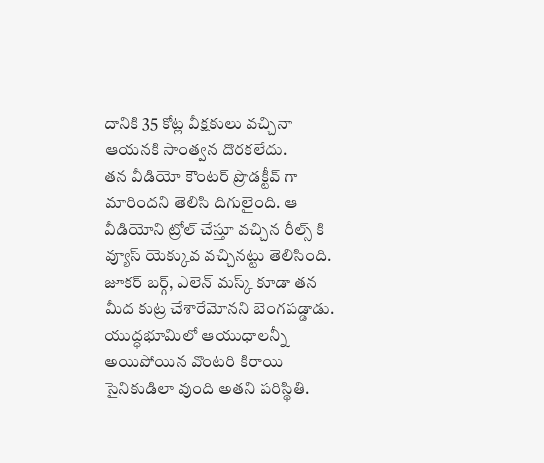దానికి 35 కోట్ల వీక్షకులు వచ్చినా ఆయనకి సాంత్వన దొరకలేదు.
తన వీడియో కౌంటర్ ప్రొడక్టీవ్ గా మారిందని తెలిసి దిగులైంది. ఆ వీడియోని ట్రోల్ చేస్తూ వచ్చిన రీల్స్ కి వ్యూస్ యెక్కువ వచ్చినట్టు తెలిసింది.
జూకర్ బర్గ్, ఎలెన్ మస్క్ కూడా తన మీద కుట్ర చేశారేమోనని బెంగపడ్డాడు. యుద్ధభూమిలో ఆయుధాలన్నీ అయిపోయిన వొంటరి కిరాయి సైనికుడిలా వుంది అతని పరిస్థితి.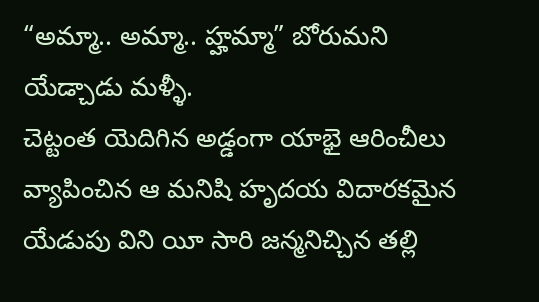“అమ్మా.. అమ్మా.. హ్హమ్మా” బోరుమని యేడ్చాడు మళ్ళీ.
చెట్టంత యెదిగిన అడ్డంగా యాభై ఆరించీలు వ్యాపించిన ఆ మనిషి హృదయ విదారకమైన యేడుపు విని యీ సారి జన్మనిచ్చిన తల్లి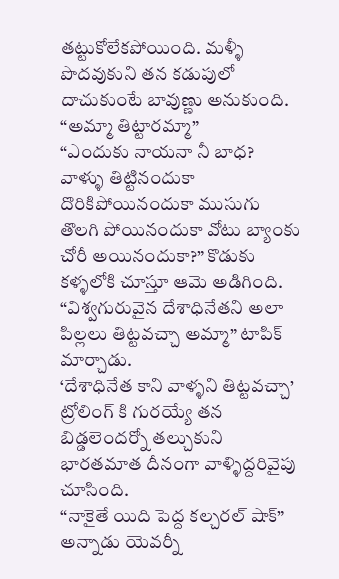తట్టుకోలేకపోయింది. మళ్ళీ పొదవుకుని తన కడుపులో దాచుకుంటే బావుణ్ణు అనుకుంది.
“అమ్మా తిట్టారమ్మా”
“ఎందుకు నాయనా నీ బాధ? వాళ్ళు తిట్టినందుకా దొరికిపోయినందుకా ముసుగు తొలగి పోయినందుకా వోటు బ్యాంకు చోరీ అయినందుకా?” కొడుకు కళ్ళలోకి చూస్తూ ఆమె అడిగింది.
“విశ్వగురువైన దేశాధినేతని అలా పిల్లలు తిట్టవచ్చా అమ్మా” టాపిక్ మార్చాడు.
‘దేశాధినేత కాని వాళ్ళని తిట్టవచ్చా’ ట్రోలింగ్ కి గురయ్యే తన బిడ్డలెందర్నో తల్చుకుని భారతమాత దీనంగా వాళ్ళిద్దరివైపు చూసింది.
“నాకైతే యిది పెద్ద కల్చరల్ షాక్” అన్నాడు యెవర్నీ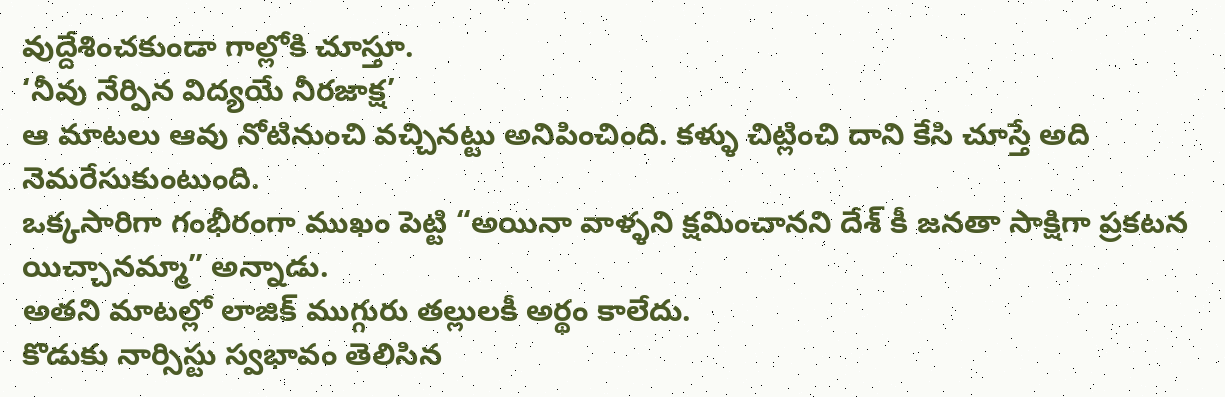వుద్దేశించకుండా గాల్లోకి చూస్తూ.
‘నీవు నేర్పిన విద్యయే నీరజాక్ష’
ఆ మాటలు ఆవు నోటినుంచి వచ్చినట్టు అనిపించింది. కళ్ళు చిట్లించి దాని కేసి చూస్తే అది నెమరేసుకుంటుంది.
ఒక్కసారిగా గంభీరంగా ముఖం పెట్టి “అయినా వాళ్ళని క్షమించానని దేశ్ కీ జనతా సాక్షిగా ప్రకటన యిచ్చానమ్మా” అన్నాడు.
అతని మాటల్లో లాజిక్ ముగ్గురు తల్లులకీ అర్థం కాలేదు.
కొడుకు నార్సిస్టు స్వభావం తెలిసిన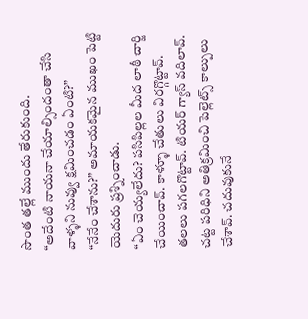సొంత తల్లే ముందు తేరుకుంది.
“అదేంటి నాయనా చేయాల్సిందంతా చేసి వాళ్ళని నువ్వు క్షమించడం ఏంటి?”
“నేనేం చేశాను?” అమాయకమైన ముఖం పెట్టి యెదురు ప్రశ్నించాడు.
“ఏం చెయ్యలేదు? పసిపిల్లల మీద లాఠీ చార్జి చేయించావ్. కాళ్ళూ చేతులు విరగ్గొట్టావ్. తలలు పగలగొట్టావ్. టియర్ గ్యాస్ వదిలావ్. చట్ట పరిధిని అతిక్రమించి పెల్లెట్స్ కాల్పులు చేశావ్. చదువుకునే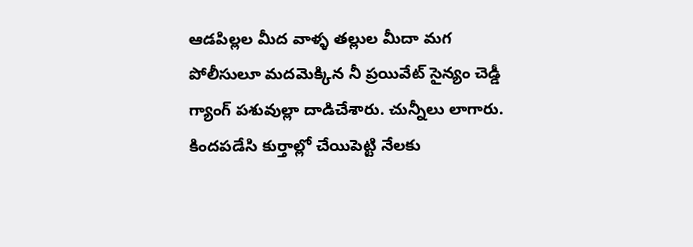ఆడపిల్లల మీద వాళ్ళ తల్లుల మీదా మగ పోలీసులూ మదమెక్కిన నీ ప్రయివేట్ సైన్యం చెడ్డీ గ్యాంగ్ పశువుల్లా దాడిచేశారు. చున్నీలు లాగారు. కిందపడేసి కుర్తాల్లో చేయిపెట్టి నేలకు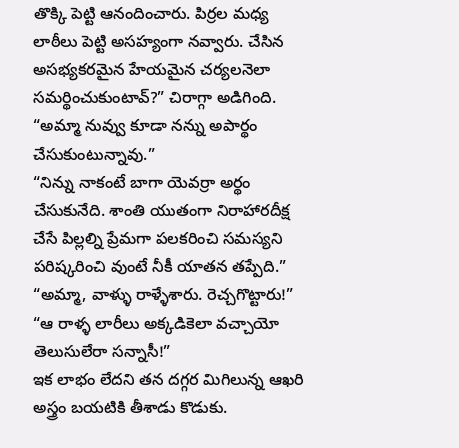తొక్కి పెట్టి ఆనందించారు. పిర్రల మధ్య లాఠీలు పెట్టి అసహ్యంగా నవ్వారు. చేసిన అసభ్యకరమైన హేయమైన చర్యలనెలా సమర్థించుకుంటావ్?” చిరాగ్గా అడిగింది.
“అమ్మా నువ్వు కూడా నన్ను అపార్థం చేసుకుంటున్నావు.”
“నిన్ను నాకంటే బాగా యెవర్రా అర్థం చేసుకునేది. శాంతి యుతంగా నిరాహారదీక్ష చేసే పిల్లల్ని ప్రేమగా పలకరించి సమస్యని పరిష్కరించి వుంటే నీకీ యాతన తప్పేది.”
“అమ్మా, వాళ్ళు రాళ్ళేశారు. రెచ్చగొట్టారు!”
“ఆ రాళ్ళ లారీలు అక్కడికెలా వచ్చాయో తెలుసులేరా సన్నాసీ!”
ఇక లాభం లేదని తన దగ్గర మిగిలున్న ఆఖరి అస్త్రం బయటికి తీశాడు కొడుకు.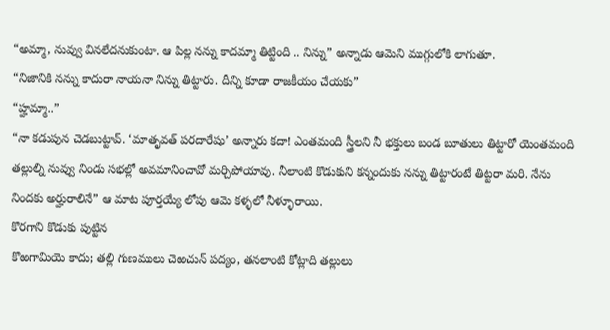“అమ్మా, నువ్వు వినలేదనుకుంటా. ఆ పిల్ల నన్ను కాదమ్మా తిట్టింది .. నిన్ను” అన్నాడు ఆమెని ముగ్గులోకి లాగుతూ.
“నిజానికి నన్ను కాదురా నాయనా నిన్ను తిట్టారు. దీన్ని కూడా రాజకీయం చేయకు”
“హ్హమ్మా..”
“నా కడుపున చెడబుట్టావ్. ‘మాతృవత్ పరదారేషు’ అన్నారు కదా! ఎంతమంది స్త్రీలని నీ భక్తులు బండ బూతులు తిట్టారో యెంతమంది తల్లుల్ని నువ్వు నిండు సభల్లో అవమానించావో మర్చిపోయావు. నీలాంటి కొడుకుని కన్నందుకు నన్ను తిట్టారంటే తిట్టరా మరి. నేను నిందకు అర్హురాలినే” ఆ మాట పూర్తయ్యే లోపు ఆమె కళ్ళలో నీళ్ళూరాయి.
కొరగాని కొడుకు పుట్టిన
కొఱగామియె కాదు; తల్లి గుణములు చెఱచున్ పద్యం, తనలాంటి కోట్లాది తల్లులు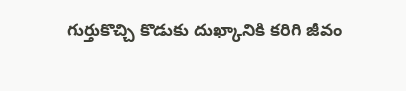గుర్తుకొచ్చి కొడుకు దుఖ్కానికి కరిగి జీవం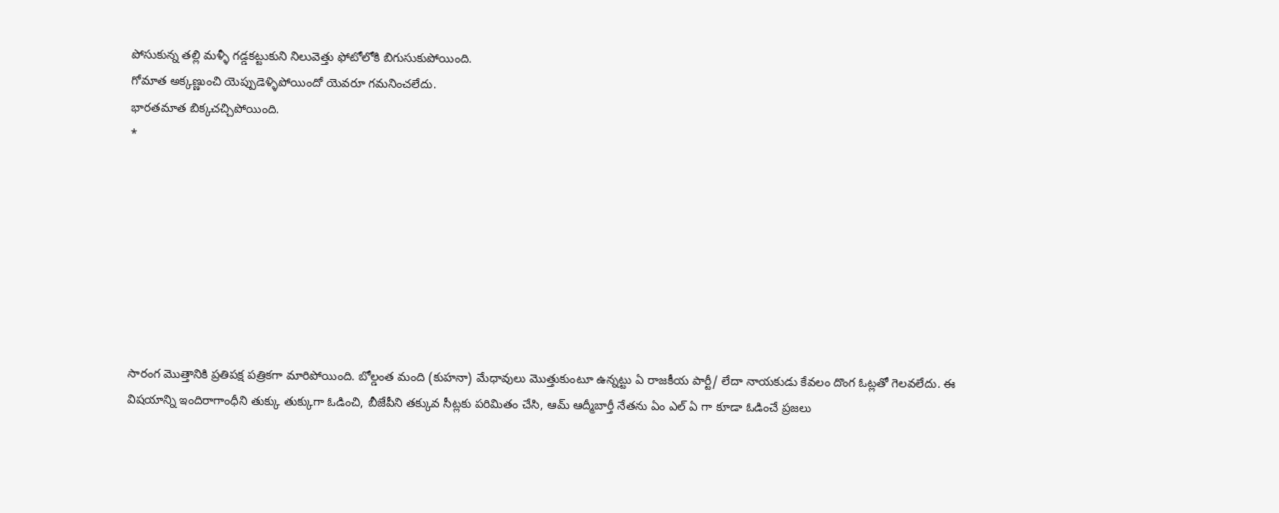పోసుకున్న తల్లి మళ్ళీ గడ్డకట్టుకుని నిలువెత్తు ఫోటోలోకి బిగుసుకుపోయింది.
గోమాత అక్కణ్ణుంచి యెప్పుడెళ్ళిపోయిందో యెవరూ గమనించలేదు.
భారతమాత బిక్కచచ్చిపోయింది.
*








సారంగ మొత్తానికి ప్రతిపక్ష పత్రికగా మారిపోయింది. బోల్డంత మంది (కుహనా) మేధావులు మొత్తుకుంటూ ఉన్నట్టు ఏ రాజకీయ పార్టీ/ లేదా నాయకుడు కేవలం దొంగ ఓట్లతో గెలవలేదు. ఈ విషయాన్ని ఇందిరాగాంధీని తుక్కు తుక్కుగా ఓడించి, బీజేపీని తక్కువ సీట్లకు పరిమితం చేసి, ఆమ్ ఆద్మీబార్తీ నేతను ఏం ఎల్ ఏ గా కూడా ఓడించే ప్రజలు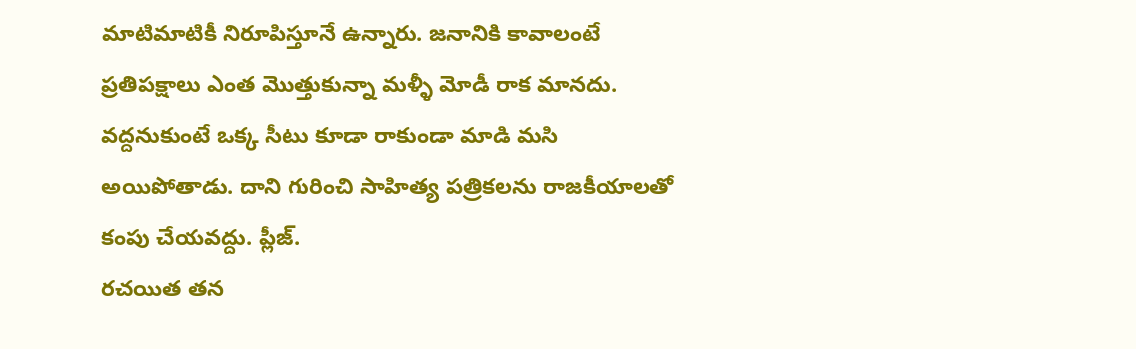మాటిమాటికీ నిరూపిస్తూనే ఉన్నారు. జనానికి కావాలంటే ప్రతిపక్షాలు ఎంత మొత్తుకున్నా మళ్ళీ మోడీ రాక మానదు. వద్దనుకుంటే ఒక్క సీటు కూడా రాకుండా మాడి మసి అయిపోతాడు. దాని గురించి సాహిత్య పత్రికలను రాజకీయాలతో కంపు చేయవద్దు. ప్లీజ్.
రచయిత తన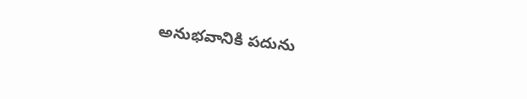అనుభవానికి పదును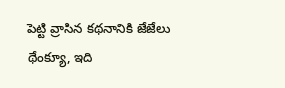పెట్టి వ్రాసిన కథనానికి జేజేలు
థేంక్యూ, ఇది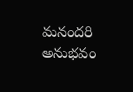మనందరి అనుభవం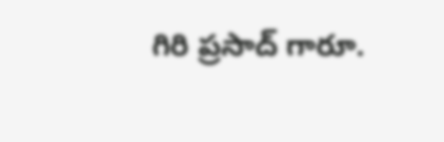గిరి ప్రసాద్ గారూ.